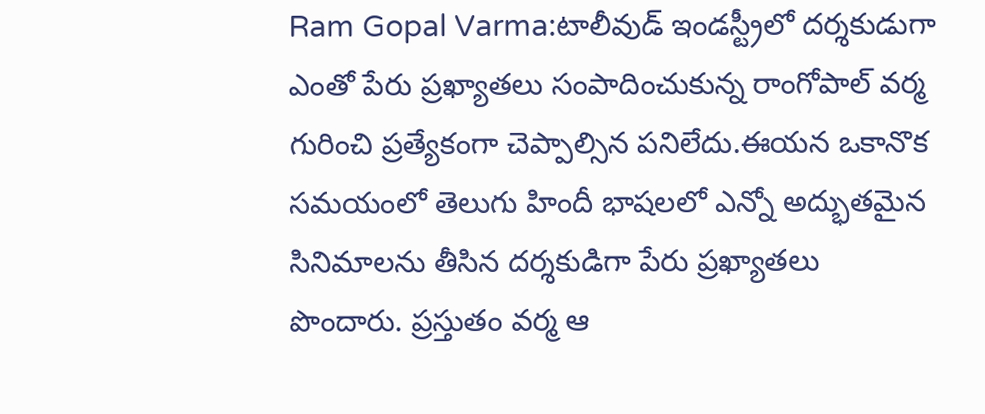Ram Gopal Varma:టాలీవుడ్ ఇండస్ట్రీలో దర్శకుడుగా ఎంతో పేరు ప్రఖ్యాతలు సంపాదించుకున్న రాంగోపాల్ వర్మ గురించి ప్రత్యేకంగా చెప్పాల్సిన పనిలేదు.ఈయన ఒకానొక సమయంలో తెలుగు హిందీ భాషలలో ఎన్నో అద్భుతమైన సినిమాలను తీసిన దర్శకుడిగా పేరు ప్రఖ్యాతలు పొందారు. ప్రస్తుతం వర్మ ఆ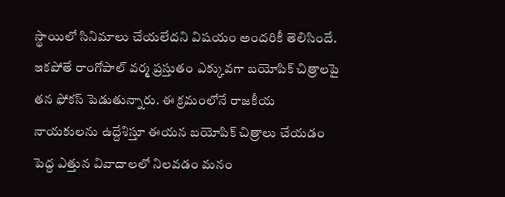స్థాయిలో సినిమాలు చేయలేదని విషయం అందరికీ తెలిసిందే.
ఇకపోతే రాంగోపాల్ వర్మ ప్రస్తుతం ఎక్కువగా బయోపిక్ చిత్రాలపై తన ఫోకస్ పెడుతున్నారు. ఈ క్రమంలోనే రాజకీయ నాయకులను ఉద్దేశిస్తూ ఈయన బయోపిక్ చిత్రాలు చేయడం పెద్ద ఎత్తున వివాదాలలో నిలవడం మనం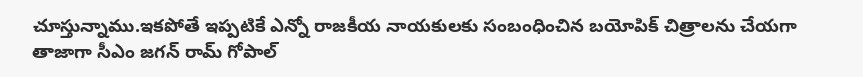చూస్తున్నాము.ఇకపోతే ఇప్పటికే ఎన్నో రాజకీయ నాయకులకు సంబంధించిన బయోపిక్ చిత్రాలను చేయగా తాజాగా సీఎం జగన్ రామ్ గోపాల్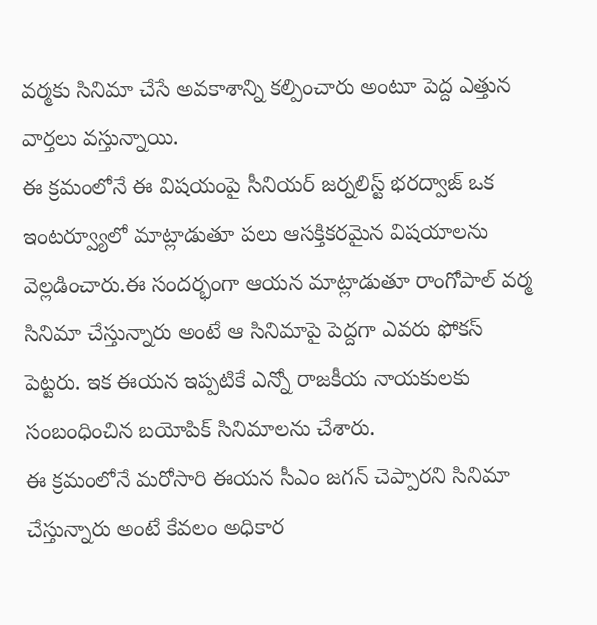వర్మకు సినిమా చేసే అవకాశాన్ని కల్పించారు అంటూ పెద్ద ఎత్తున వార్తలు వస్తున్నాయి.
ఈ క్రమంలోనే ఈ విషయంపై సీనియర్ జర్నలిస్ట్ భరద్వాజ్ ఒక ఇంటర్వ్యూలో మాట్లాడుతూ పలు ఆసక్తికరమైన విషయాలను వెల్లడించారు.ఈ సందర్భంగా ఆయన మాట్లాడుతూ రాంగోపాల్ వర్మ సినిమా చేస్తున్నారు అంటే ఆ సినిమాపై పెద్దగా ఎవరు ఫోకస్ పెట్టరు. ఇక ఈయన ఇప్పటికే ఎన్నో రాజకీయ నాయకులకు సంబంధించిన బయోపిక్ సినిమాలను చేశారు.
ఈ క్రమంలోనే మరోసారి ఈయన సీఎం జగన్ చెప్పారని సినిమా చేస్తున్నారు అంటే కేవలం అధికార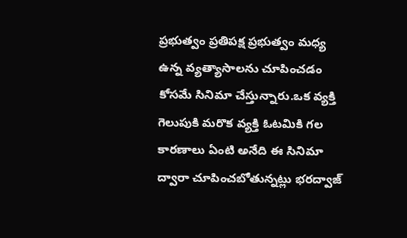ప్రభుత్వం ప్రతిపక్ష ప్రభుత్వం మధ్య ఉన్న వ్యత్యాసాలను చూపించడం కోసమే సినిమా చేస్తున్నారు.ఒక వ్యక్తి గెలుపుకి మరొక వ్యక్తి ఓటమికి గల కారణాలు ఏంటి అనేది ఈ సినిమా ద్వారా చూపించబోతున్నట్లు భరద్వాజ్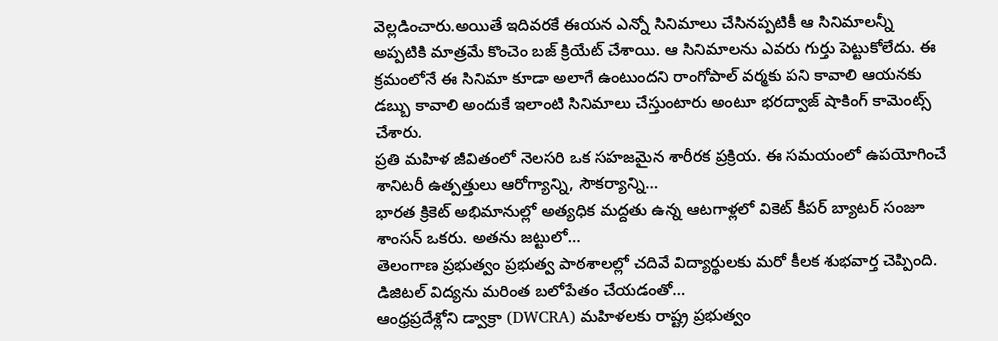వెల్లడించారు.అయితే ఇదివరకే ఈయన ఎన్నో సినిమాలు చేసినప్పటికీ ఆ సినిమాలన్నీ అప్పటికి మాత్రమే కొంచెం బజ్ క్రియేట్ చేశాయి. ఆ సినిమాలను ఎవరు గుర్తు పెట్టుకోలేదు. ఈ క్రమంలోనే ఈ సినిమా కూడా అలాగే ఉంటుందని రాంగోపాల్ వర్మకు పని కావాలి ఆయనకు డబ్బు కావాలి అందుకే ఇలాంటి సినిమాలు చేస్తుంటారు అంటూ భరద్వాజ్ షాకింగ్ కామెంట్స్ చేశారు.
ప్రతి మహిళ జీవితంలో నెలసరి ఒక సహజమైన శారీరక ప్రక్రియ. ఈ సమయంలో ఉపయోగించే శానిటరీ ఉత్పత్తులు ఆరోగ్యాన్ని, సౌకర్యాన్ని…
భారత క్రికెట్ అభిమానుల్లో అత్యధిక మద్దతు ఉన్న ఆటగాళ్లలో వికెట్ కీపర్ బ్యాటర్ సంజూ శాంసన్ ఒకరు. అతను జట్టులో…
తెలంగాణ ప్రభుత్వం ప్రభుత్వ పాఠశాలల్లో చదివే విద్యార్థులకు మరో కీలక శుభవార్త చెప్పింది. డిజిటల్ విద్యను మరింత బలోపేతం చేయడంతో…
ఆంధ్రప్రదేశ్లోని డ్వాక్రా (DWCRA) మహిళలకు రాష్ట్ర ప్రభుత్వం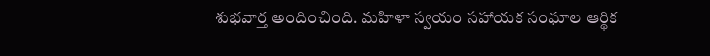శుభవార్త అందించింది. మహిళా స్వయం సహాయక సంఘాల ఆర్థిక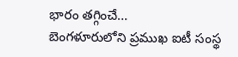భారం తగ్గించే…
బెంగళూరులోని ప్రముఖ ఐటీ సంస్థ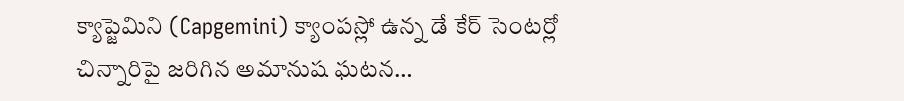క్యాప్జెమిని (Capgemini) క్యాంపస్లో ఉన్న డే కేర్ సెంటర్లో చిన్నారిపై జరిగిన అమానుష ఘటన…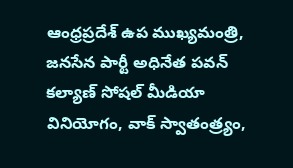ఆంధ్రప్రదేశ్ ఉప ముఖ్యమంత్రి, జనసేన పార్టీ అధినేత పవన్ కల్యాణ్ సోషల్ మీడియా వినియోగం, వాక్ స్వాతంత్ర్యం,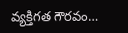వ్యక్తిగత గౌరవం…